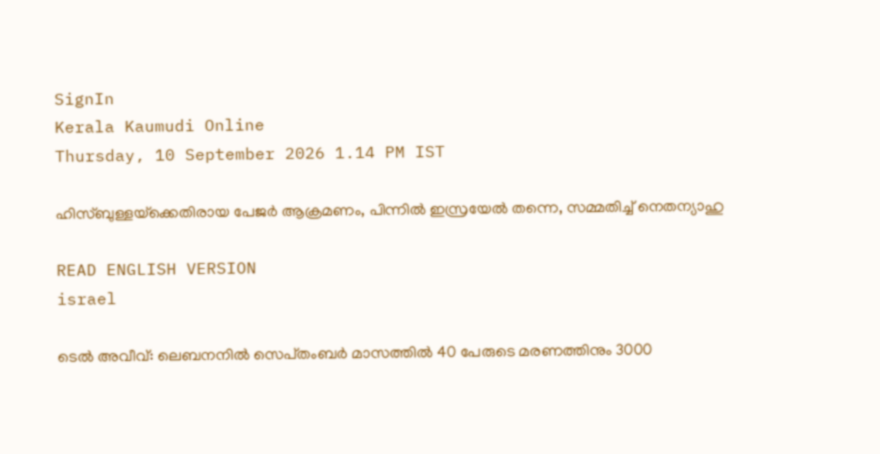SignIn
Kerala Kaumudi Online
Thursday, 10 September 2026 1.14 PM IST

ഹിസ്‌ബുള്ളയ്‌ക്കെതിരായ പേജർ ആക്രമണം, പിന്നിൽ ഇസ്രയേൽ തന്നെ, സമ്മതിച്ച് നെതന്യാഹു

READ ENGLISH VERSION
israel

ടെൽ അവീവ്: ലെബനനിൽ സെപ്‌തംബർ മാസത്തിൽ 40 പേരുടെ മരണത്തിനും 3000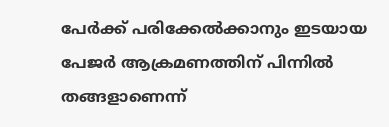പേർക്ക് പരിക്കേൽക്കാനും ഇടയായ പേജർ ആക്രമണത്തിന് പിന്നിൽ തങ്ങളാണെന്ന്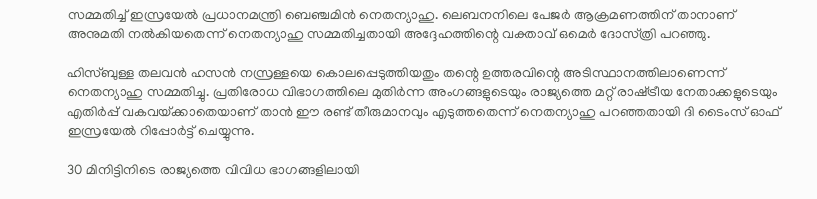സമ്മതിച്ച് ഇസ്രയേൽ പ്രധാനമന്ത്രി ബെഞ്ചമിൻ നെതന്യാഹു. ലെബനനിലെ പേജർ ആക്രമണത്തിന് താനാണ് അനുമതി നൽകിയതെന്ന് നെതന്യാഹു സമ്മതിച്ചതായി അദ്ദേഹത്തിന്റെ വക്താവ് ഒമെർ ദോസ്‌ത്രി പറഞ്ഞു.

ഹിസ്‌ബുള്ള തലവൻ ഹസൻ നസ്രള്ളയെ കൊലപ്പെടുത്തിയതും തന്റെ ഉത്തരവിന്റെ അടിസ്ഥാനത്തിലാണെന്ന് നെതന്യാഹു സമ്മതിച്ചു. പ്രതിരോധ വിഭാഗത്തിലെ മുതിർന്ന അംഗങ്ങളുടെയും രാജ്യത്തെ മറ്റ് രാഷ്‌‌ട്രീയ നേതാക്കളുടെയും എതിർപ്പ് വകവയ്‌‌ക്കാതെയാണ് താൻ ഈ രണ്ട് തീരുമാനവും എടുത്തതെന്ന് നെതന്യാഹു പറഞ്ഞതായി ദി ടൈംസ് ഓഫ് ഇസ്രയേൽ റിപ്പോർട്ട് ചെയ്യുന്നു.

30 മിനിട്ടിനിടെ രാജ്യത്തെ വിവിധ ഭാഗങ്ങളിലായി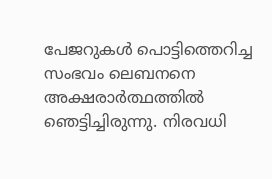പേജറുകൾ പൊട്ടിത്തെറിച്ച സംഭവം ലെബനനെ അക്ഷരാർത്ഥത്തിൽ ഞെട്ടിച്ചിരുന്നു. നിരവധി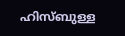ഹിസ്‌ബുള്ള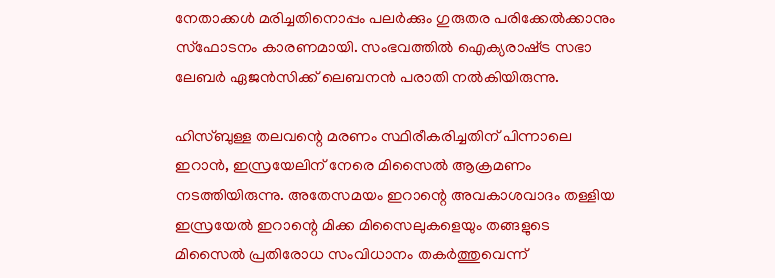നേതാക്കൾ മരിച്ചതിനൊപ്പം പലർക്കും ഗുരുതര പരിക്കേൽക്കാനും സ്‌ഫോടനം കാരണമായി. സംഭവത്തിൽ ഐക്യരാഷ്‌‌ട്ര സഭാ ലേബർ ഏജൻസിക്ക് ലെബനൻ പരാതി നൽകിയിരുന്നു.

ഹിസ്‌ബുള്ള തലവന്റെ മരണം സ്ഥിരീകരിച്ചതിന് പിന്നാലെ ഇറാൻ, ഇസ്രയേലിന് നേരെ മിസൈൽ ആക്രമണം നടത്തിയിരുന്നു. അതേസമയം ഇറാന്റെ അവകാശവാദം തള്ളിയ ഇസ്രയേൽ ഇറാന്റെ മിക്ക മിസൈലുകളെയും തങ്ങളുടെ മിസൈൽ പ്രതിരോധ സംവിധാനം തകർത്തുവെന്ന്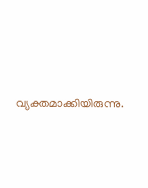വ്യക്തമാക്കിയിരുന്നു.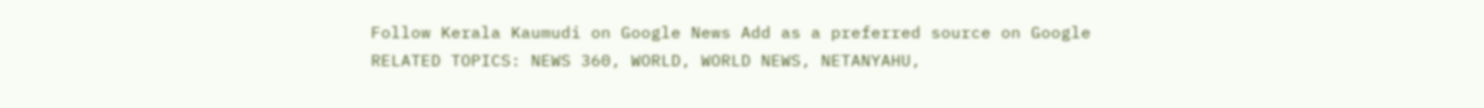Follow Kerala Kaumudi on Google News Add as a preferred source on Google
RELATED TOPICS: NEWS 360, WORLD, WORLD NEWS, NETANYAHU,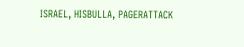ISRAEL, HISBULLA, PAGERATTACK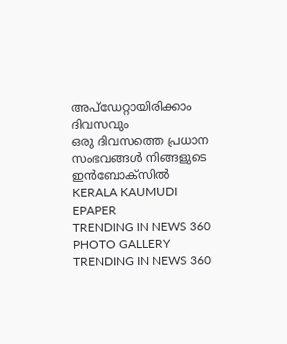അപ്ഡേറ്റായിരിക്കാം ദിവസവും
ഒരു ദിവസത്തെ പ്രധാന സംഭവങ്ങൾ നിങ്ങളുടെ ഇൻബോക്സിൽ
KERALA KAUMUDI EPAPER
TRENDING IN NEWS 360
PHOTO GALLERY
TRENDING IN NEWS 360